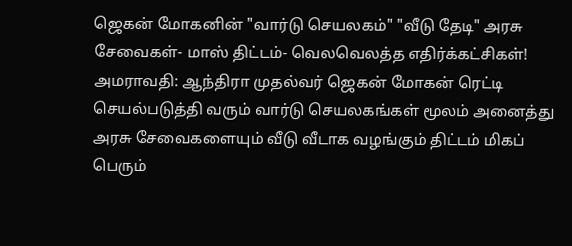ஜெகன் மோகனின் "வார்டு செயலகம்" "வீடு தேடி" அரசு சேவைகள்- மாஸ் திட்டம்- வெலவெலத்த எதிர்க்கட்சிகள்!
அமராவதி: ஆந்திரா முதல்வர் ஜெகன் மோகன் ரெட்டி செயல்படுத்தி வரும் வார்டு செயலகங்கள் மூலம் அனைத்து அரசு சேவைகளையும் வீடு வீடாக வழங்கும் திட்டம் மிகப் பெரும்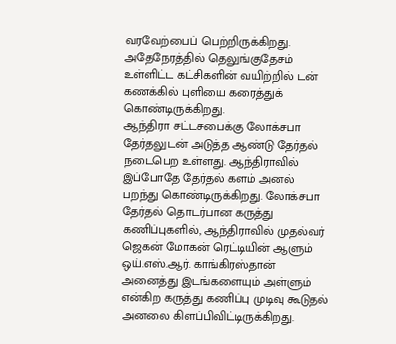வரவேற்பைப் பெற்றிருக்கிறது. அதேநேரத்தில் தெலுங்குதேசம் உள்ளிட்ட கட்சிகளின் வயிற்றில் டன் கணக்கில் புளியை கரைத்துக் கொண்டிருக்கிறது.
ஆந்திரா சட்டசபைக்கு லோக்சபா தேர்தலுடன் அடுத்த ஆண்டு தேர்தல் நடைபெற உள்ளது. ஆந்திராவில் இப்போதே தேர்தல் களம் அனல் பறந்து கொண்டிருக்கிறது. லோக்சபா தேர்தல் தொடர்பான கருத்து கணிப்புகளில், ஆந்திராவில் முதல்வர் ஜெகன் மோகன் ரெட்டியின் ஆளும் ஒய்.எஸ்.ஆர். காங்கிரஸ்தான் அனைத்து இடங்களையும் அள்ளும் என்கிற கருத்து கணிப்பு முடிவு கூடுதல் அனலை கிளப்பிவிட்டிருக்கிறது.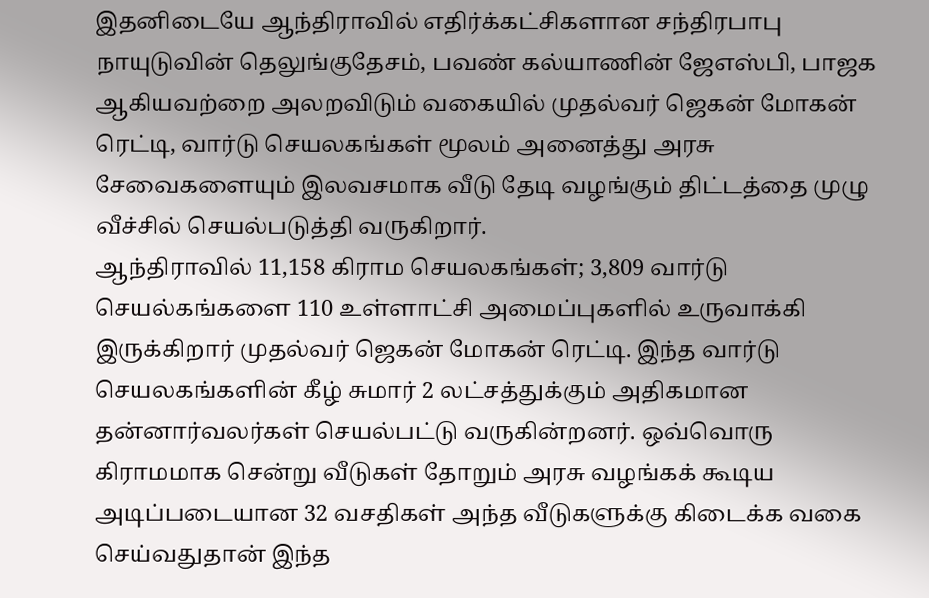இதனிடையே ஆந்திராவில் எதிர்க்கட்சிகளான சந்திரபாபு நாயுடுவின் தெலுங்குதேசம், பவண் கல்யாணின் ஜேஎஸ்பி, பாஜக ஆகியவற்றை அலறவிடும் வகையில் முதல்வர் ஜெகன் மோகன் ரெட்டி, வார்டு செயலகங்கள் மூலம் அனைத்து அரசு சேவைகளையும் இலவசமாக வீடு தேடி வழங்கும் திட்டத்தை முழு வீச்சில் செயல்படுத்தி வருகிறார்.
ஆந்திராவில் 11,158 கிராம செயலகங்கள்; 3,809 வார்டு செயல்கங்களை 110 உள்ளாட்சி அமைப்புகளில் உருவாக்கி இருக்கிறார் முதல்வர் ஜெகன் மோகன் ரெட்டி. இந்த வார்டு செயலகங்களின் கீழ் சுமார் 2 லட்சத்துக்கும் அதிகமான தன்னார்வலர்கள் செயல்பட்டு வருகின்றனர். ஒவ்வொரு கிராமமாக சென்று வீடுகள் தோறும் அரசு வழங்கக் கூடிய அடிப்படையான 32 வசதிகள் அந்த வீடுகளுக்கு கிடைக்க வகை செய்வதுதான் இந்த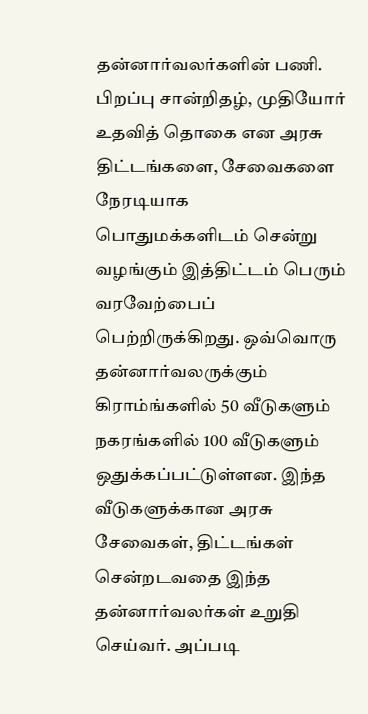தன்னார்வலர்களின் பணி. பிறப்பு சான்றிதழ், முதியோர் உதவித் தொகை என அரசு திட்டங்களை, சேவைகளை நேரடியாக பொதுமக்களிடம் சென்று வழங்கும் இத்திட்டம் பெரும் வரவேற்பைப் பெற்றிருக்கிறது. ஒவ்வொரு தன்னார்வலருக்கும் கிராம்ங்களில் 50 வீடுகளும் நகரங்களில் 100 வீடுகளும் ஒதுக்கப்பட்டுள்ளன. இந்த வீடுகளுக்கான அரசு சேவைகள், திட்டங்கள் சென்றடவதை இந்த தன்னார்வலர்கள் உறுதி செய்வர். அப்படி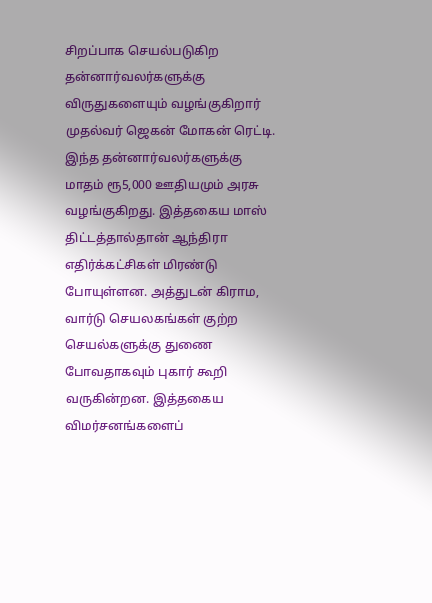சிறப்பாக செயல்படுகிற தன்னார்வலர்களுக்கு விருதுகளையும் வழங்குகிறார் முதல்வர் ஜெகன் மோகன் ரெட்டி. இந்த தன்னார்வலர்களுக்கு மாதம் ரூ5,000 ஊதியமும் அரசு வழங்குகிறது. இத்தகைய மாஸ் திட்டத்தால்தான் ஆந்திரா எதிர்க்கட்சிகள் மிரண்டு போயுள்ளன. அத்துடன் கிராம, வார்டு செயலகங்கள் குற்ற செயல்களுக்கு துணை போவதாகவும் புகார் கூறி வருகின்றன. இத்தகைய விமர்சனங்களைப்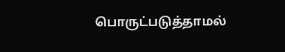பொருட்படுத்தாமல்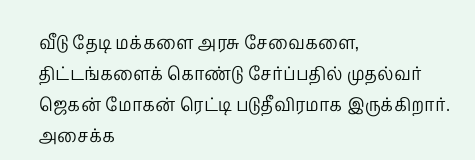வீடு தேடி மக்களை அரசு சேவைகளை, திட்டங்களைக் கொண்டு சேர்ப்பதில் முதல்வர் ஜெகன் மோகன் ரெட்டி படுதீவிரமாக இருக்கிறார்.
அசைக்க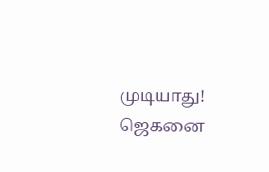முடியாது! ஜெகனை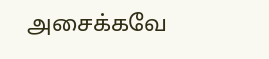அசைக்கவே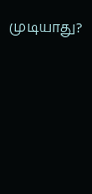முடியாது?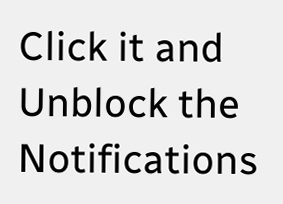Click it and Unblock the Notifications